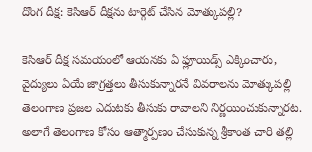దొంగ దీక్ష: కెసిఆర్ దీక్షను టార్గెట్ చేసిన మోత్కుపల్లి?

కెసిఆర్ దీక్ష సమయంలో ఆయనకు ఏ ఫ్లూయిడ్స్ ఎక్కించారు, వైద్యులు ఏయే జాగ్రత్తలు తీసుకున్నారనే వివరాలను మోత్కుపల్లి తెలంగాణ ప్రజల ఎదుటకు తీసుకు రావాలని నిర్ణయించుకున్నారట. అలాగే తెలంగాణ కోసం ఆత్మార్పణం చేసుకున్న శ్రీకాంత చారి తల్లి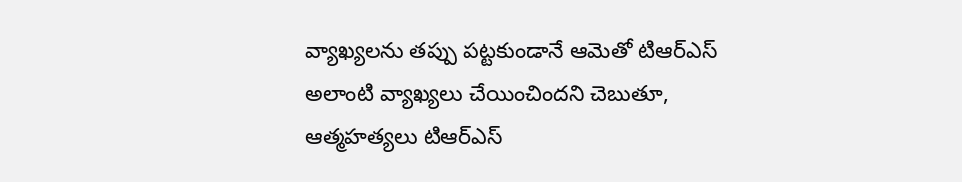వ్యాఖ్యలను తప్పు పట్టకుండానే ఆమెతో టిఆర్ఎస్ అలాంటి వ్యాఖ్యలు చేయించిందని చెబుతూ, ఆత్మహత్యలు టిఆర్ఎస్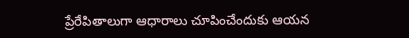ప్రేరేపితాలుగా ఆధారాలు చూపించేందుకు ఆయన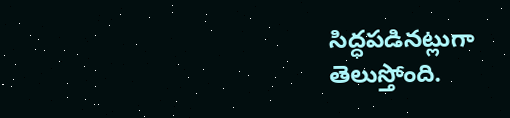సిద్ధపడినట్లుగా తెలుస్తోంది.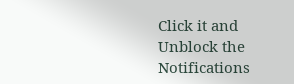Click it and Unblock the Notifications